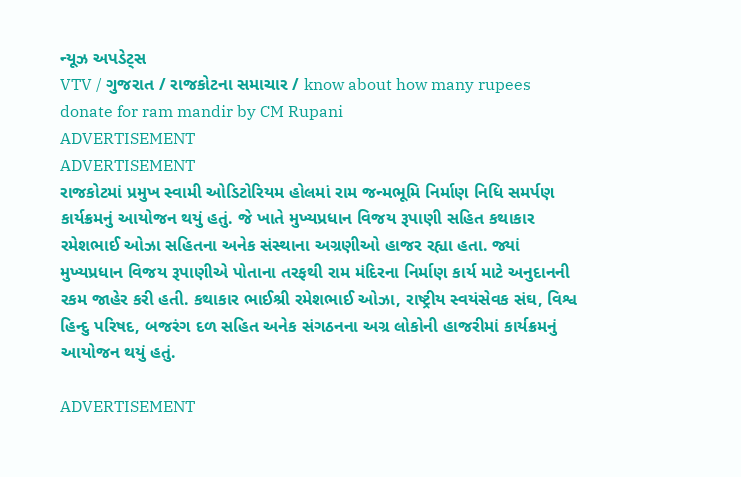ન્યૂઝ અપડેટ્સ
VTV / ગુજરાત / રાજકોટના સમાચાર / know about how many rupees donate for ram mandir by CM Rupani
ADVERTISEMENT
ADVERTISEMENT
રાજકોટમાં પ્રમુખ સ્વામી ઓડિટોરિયમ હોલમાં રામ જન્મભૂમિ નિર્માણ નિધિ સમર્પણ કાર્યક્રમનું આયોજન થયું હતું. જે ખાતે મુખ્યપ્રધાન વિજય રૂપાણી સહિત કથાકાર રમેશભાઈ ઓઝા સહિતના અનેક સંસ્થાના અગ્રણીઓ હાજર રહ્યા હતા. જ્યાં મુખ્યપ્રધાન વિજય રૂપાણીએ પોતાના તરફથી રામ મંદિરના નિર્માણ કાર્ય માટે અનુદાનની રકમ જાહેર કરી હતી. કથાકાર ભાઈશ્રી રમેશભાઈ ઓઝા, રાષ્ટ્રીય સ્વયંસેવક સંઘ, વિશ્વ હિન્દુ પરિષદ, બજરંગ દળ સહિત અનેક સંગઠનના અગ્ર લોકોની હાજરીમાં કાર્યક્રમનું આયોજન થયું હતું.

ADVERTISEMENT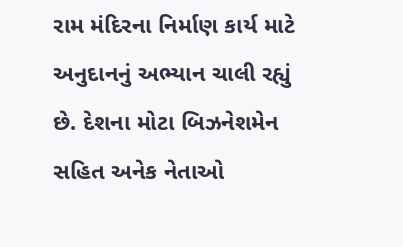રામ મંદિરના નિર્માણ કાર્ય માટે અનુદાનનું અભ્યાન ચાલી રહ્યું છે. દેશના મોટા બિઝનેશમેન સહિત અનેક નેતાઓ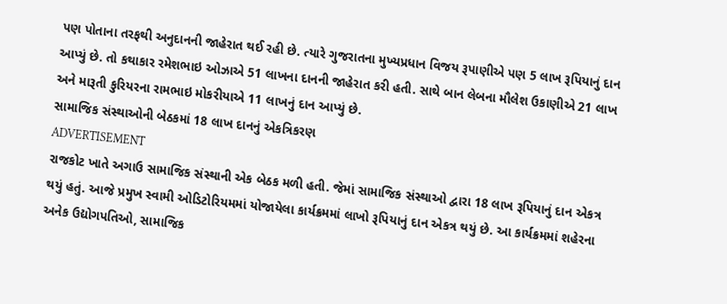પણ પોતાના તરફથી અનુદાનની જાહેરાત થઈ રહી છે. ત્યારે ગુજરાતના મુખ્યપ્રધાન વિજય રૂપાણીએ પણ 5 લાખ રૂપિયાનું દાન આપ્યું છે. તો કથાકાર રમેશભાઇ ઓઝાએ 51 લાખના દાનની જાહેરાત કરી હતી. સાથે બાન લેબના મૌલેશ ઉકાણીએ 21 લાખ અને મારૂતી કુરિયરના રામભાઇ મોકરીયાએ 11 લાખનું દાન આપ્યું છે.
સામાજિક સંસ્થાઓની બેઠકમાં 18 લાખ દાનનું એકત્રિકરણ
ADVERTISEMENT
રાજકોટ ખાતે અગાઉ સામાજિક સંસ્થાની એક બેઠક મળી હતી. જેમાં સામાજિક સંસ્થાઓ દ્વારા 18 લાખ રૂપિયાનું દાન એકત્ર થયું હતું. આજે પ્રમુખ સ્વામી ઓડિટોરિયમમાં યોજાયેલા કાર્યક્રમમાં લાખો રૂપિયાનું દાન એકત્ર થયું છે. આ કાર્યક્રમમાં શહેરના અનેક ઉદ્યોગપતિઓ, સામાજિક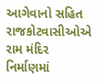આગેવાનો સહિત રાજકોટવાસીઓએ રામ મંદિર નિર્માણમાં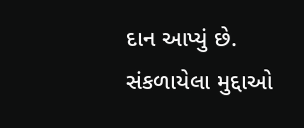દાન આપ્યું છે.
સંકળાયેલા મુદ્દાઓ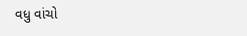વધુ વાંચો